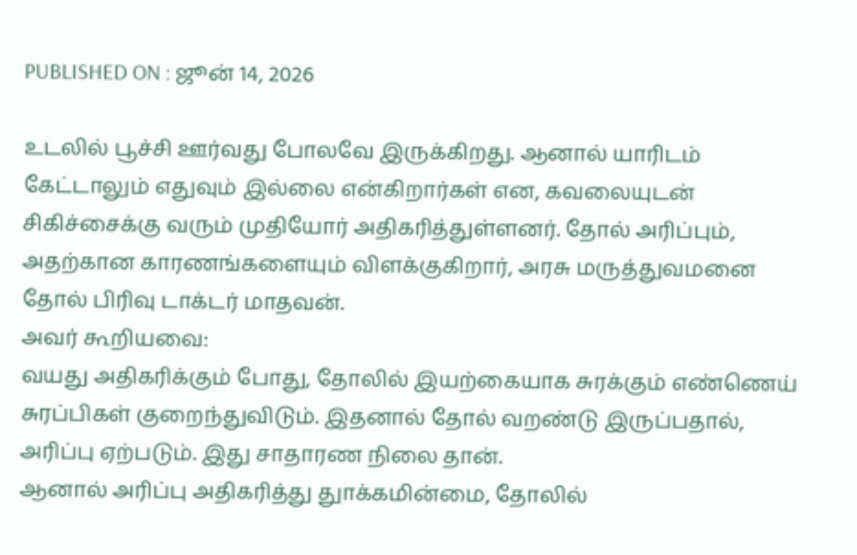PUBLISHED ON : ஜூன் 14, 2026

உடலில் பூச்சி ஊர்வது போலவே இருக்கிறது. ஆனால் யாரிடம் கேட்டாலும் எதுவும் இல்லை என்கிறார்கள் என, கவலையுடன் சிகிச்சைக்கு வரும் முதியோர் அதிகரித்துள்ளனர். தோல் அரிப்பும், அதற்கான காரணங்களையும் விளக்குகிறார், அரசு மருத்துவமனை தோல் பிரிவு டாக்டர் மாதவன்.
அவர் கூறியவை:
வயது அதிகரிக்கும் போது, தோலில் இயற்கையாக சுரக்கும் எண்ணெய் சுரப்பிகள் குறைந்துவிடும். இதனால் தோல் வறண்டு இருப்பதால், அரிப்பு ஏற்படும். இது சாதாரண நிலை தான்.
ஆனால் அரிப்பு அதிகரித்து துாக்கமின்மை, தோலில்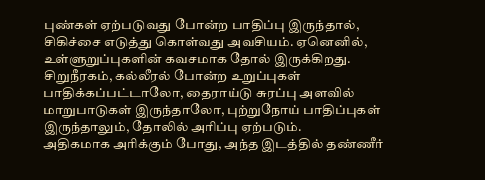புண்கள் ஏற்படுவது போன்ற பாதிப்பு இருந்தால், சிகிச்சை எடுத்து கொள்வது அவசியம். ஏனெனில், உள்ளுறுப்புகளின் கவசமாக தோல் இருக்கிறது. சிறுநீரகம், கல்லீரல் போன்ற உறுப்புகள் பாதிக்கப்பட்டாலோ, தைராய்டு சுரப்பு அளவில் மாறுபாடுகள் இருந்தாலோ, புற்றுநோய் பாதிப்புகள் இருந்தாலும், தோலில் அரிப்பு ஏற்படும்.
அதிகமாக அரிக்கும் போது, அந்த இடத்தில் தண்ணீர்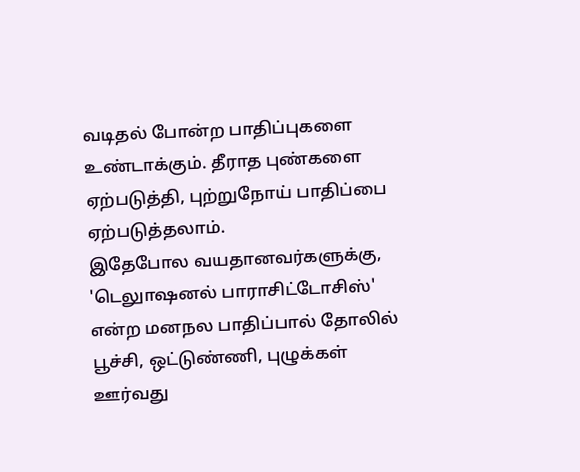வடிதல் போன்ற பாதிப்புகளை உண்டாக்கும். தீராத புண்களை ஏற்படுத்தி, புற்றுநோய் பாதிப்பை ஏற்படுத்தலாம்.
இதேபோல வயதானவர்களுக்கு, 'டெலுாஷனல் பாராசிட்டோசிஸ்' என்ற மனநல பாதிப்பால் தோலில் பூச்சி, ஒட்டுண்ணி, புழுக்கள் ஊர்வது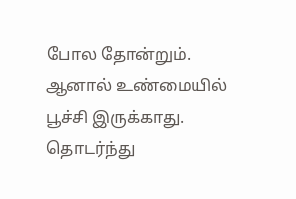போல தோன்றும். ஆனால் உண்மையில் பூச்சி இருக்காது. தொடர்ந்து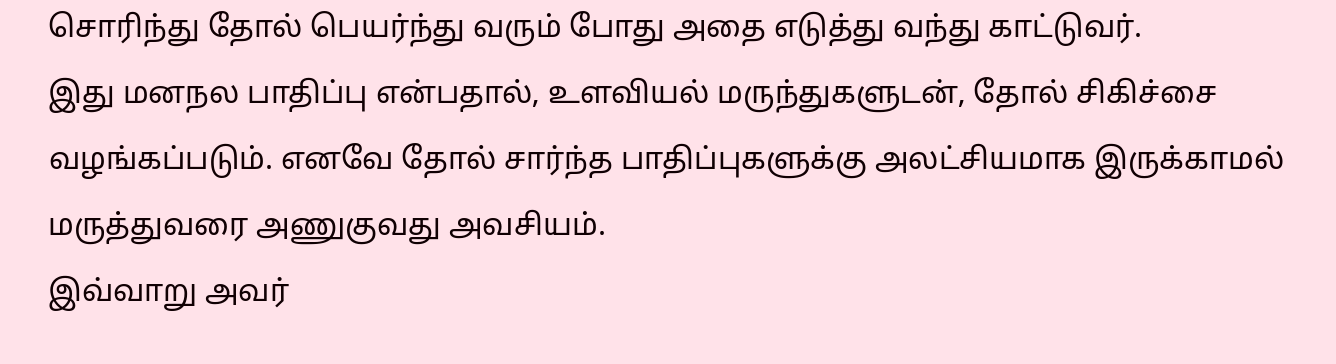சொரிந்து தோல் பெயர்ந்து வரும் போது அதை எடுத்து வந்து காட்டுவர்.
இது மனநல பாதிப்பு என்பதால், உளவியல் மருந்துகளுடன், தோல் சிகிச்சை வழங்கப்படும். எனவே தோல் சார்ந்த பாதிப்புகளுக்கு அலட்சியமாக இருக்காமல் மருத்துவரை அணுகுவது அவசியம்.
இவ்வாறு அவர்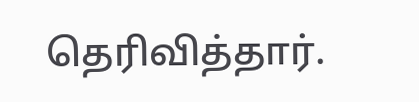தெரிவித்தார்.